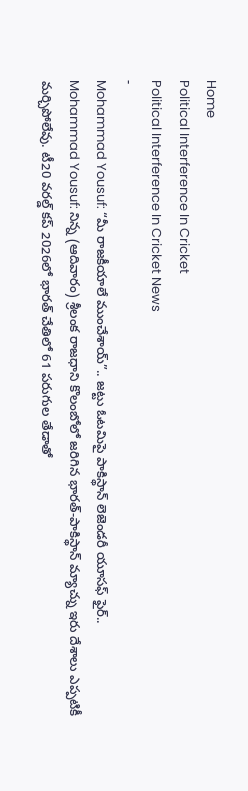Home
Political Interference In Cricket
Political Interference In Cricket News
-
Mohammad Yousuf: “మీ రాజకీయాలే ముంచేశాయ్”.. జట్టు ఓటమిపై పాకిస్థాన్ లెజెండరీ యూసఫ్ ఫైర్..
Mohammad Yousuf: నిన్న (ఆదివారం) శ్రీలంక రాజధాని కొలంబోలో జరిగిన భారత్-పాకిస్థాన్ మ్యాచ్ను ఇరు దేశాలు ఎప్పటికీ మర్చిపోలేవు. టీ20 వరల్డ్ కప్ 2026లో భారత్ చేతిలో 61 పరుగుల తేడాతో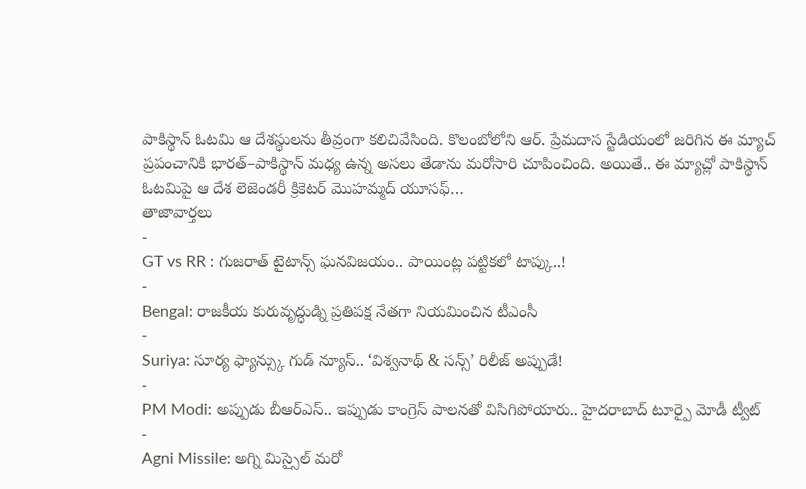పాకిస్థాన్ ఓటమి ఆ దేశస్థులను తీవ్రంగా కలిచివేసింది. కొలంబోలోని ఆర్. ప్రేమదాస స్టేడియంలో జరిగిన ఈ మ్యాచ్ ప్రపంచానికి భారత్–పాకిస్థాన్ మధ్య ఉన్న అసలు తేడాను మరోసారి చూపించింది. అయితే.. ఈ మ్యాచ్లో పాకిస్థాన్ ఓటమిపై ఆ దేశ లెజెండరీ క్రికెటర్ మొహమ్మద్ యూసఫ్…
తాజావార్తలు
-
GT vs RR : గుజరాత్ టైటాన్స్ ఘనవిజయం.. పాయింట్ల పట్టికలో టాప్కు..!
-
Bengal: రాజకీయ కురువృద్ధుడ్ని ప్రతిపక్ష నేతగా నియమించిన టీఎంసీ
-
Suriya: సూర్య ఫ్యాన్స్కు గుడ్ న్యూస్.. ‘విశ్వనాథ్ & సన్స్’ రిలీజ్ అప్పుడే!
-
PM Modi: అప్పుడు బీఆర్ఎస్.. ఇప్పుడు కాంగ్రెస్ పాలనతో విసిగిపోయారు.. హైదరాబాద్ టూర్పై మోడీ ట్వీట్
-
Agni Missile: అగ్ని మిస్సైల్ మరో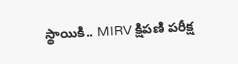స్థాయికి.. MIRV క్షిపణి పరీక్ష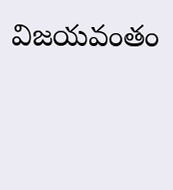విజయవంతం